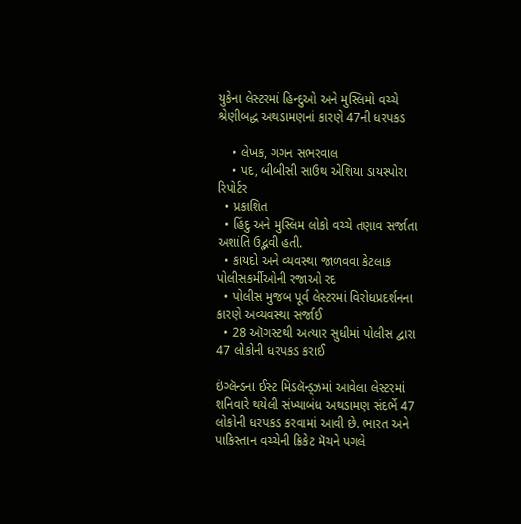યુકેના લેસ્ટરમાં હિન્દુઓ અને મુસ્લિમો વચ્ચે શ્રેણીબદ્ધ અથડામણનાં કારણે 47ની ધરપકડ

    • લેખક, ગગન સભરવાલ
    • પદ, બીબીસી સાઉથ એશિયા ડાયસ્પોરા રિપોર્ટર
  • પ્રકાશિત
  • હિંદુ અને મુસ્લિમ લોકો વચ્ચે તણાવ સર્જાતા અશાંતિ ઉદ્ભવી હતી.
  • કાયદો અને વ્યવસ્થા જાળવવા કેટલાક પોલીસકર્મીઓની રજાઓ રદ
  • પોલીસ મુજબ પૂર્વ લેસ્ટરમાં વિરોધપ્રદર્શનના કારણે અવ્યવસ્થા સર્જાઈ
  • 28 ઑગસ્ટથી અત્યાર સુધીમાં પોલીસ દ્વારા 47 લોકોની ધરપકડ કરાઈ

ઇંગ્લૅન્ડના ઈસ્ટ મિડલૅન્ડ્ઝમાં આવેલા લેસ્ટરમાં શનિવારે થયેલી સંખ્યાબંધ અથડામણ સંદર્ભે 47 લોકોની ધરપકડ કરવામાં આવી છે. ભારત અને પાકિસ્તાન વચ્ચેની ક્રિકેટ મૅચને પગલે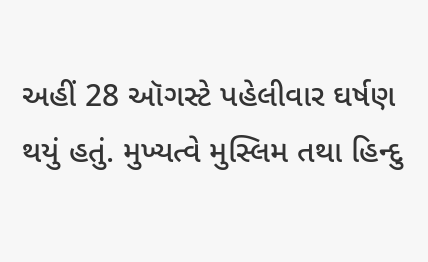અહીં 28 ઑગસ્ટે પહેલીવાર ઘર્ષણ થયું હતું. મુખ્યત્વે મુસ્લિમ તથા હિન્દુ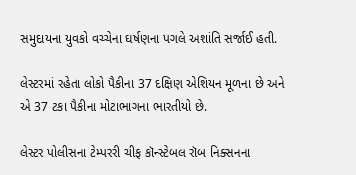સમુદાયના યુવકો વચ્ચેના ઘર્ષણના પગલે અશાંતિ સર્જાઈ હતી.

લેસ્ટરમાં રહેતા લોકો પૈકીના 37 દક્ષિણ એશિયન મૂળના છે અને એ 37 ટકા પૈકીના મોટાભાગના ભારતીયો છે.

લેસ્ટર પોલીસના ટેમ્પરરી ચીફ કૉન્સ્ટેબલ રૉબ નિક્સનના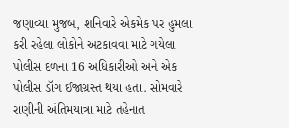જણાવ્યા મુજબ, શનિવારે એકમેક પર હુમલા કરી રહેલા લોકોને અટકાવવા માટે ગયેલા પોલીસ દળના 16 અધિકારીઓ અને એક પોલીસ ડૉગ ઈજાગ્રસ્ત થયા હતા. સોમવારે રાણીની અંતિમયાત્રા માટે તહેનાત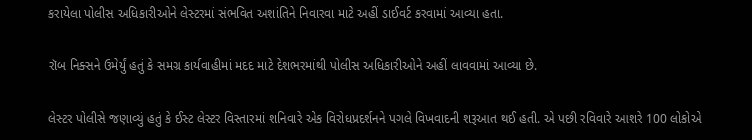કરાયેલા પોલીસ અધિકારીઓને લેસ્ટરમાં સંભવિત અશાંતિને નિવારવા માટે અહીં ડાઈવર્ટ કરવામાં આવ્યા હતા.

રૉબ નિક્સને ઉમેર્યું હતું કે સમગ્ર કાર્યવાહીમાં મદદ માટે દેશભરમાંથી પોલીસ અધિકારીઓને અહીં લાવવામાં આવ્યા છે.

લેસ્ટર પોલીસે જણાવ્યું હતું કે ઈસ્ટ લેસ્ટર વિસ્તારમાં શનિવારે એક વિરોધપ્રદર્શનને પગલે વિખવાદની શરૂઆત થઈ હતી. એ પછી રવિવારે આશરે 100 લોકોએ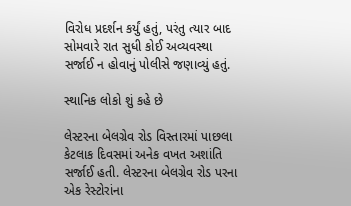વિરોધ પ્રદર્શન કર્યું હતું, પરંતુ ત્યાર બાદ સોમવારે રાત સુધી કોઈ અવ્યવસ્થા સર્જાઈ ન હોવાનું પોલીસે જણાવ્યું હતું.

સ્થાનિક લોકો શું કહે છે

લેસ્ટરના બેલગ્રેવ રોડ વિસ્તારમાં પાછલા કેટલાક દિવસમાં અનેક વખત અશાંતિ સર્જાઈ હતી. લેસ્ટરના બેલગ્રેવ રોડ પરના એક રેસ્ટોરાંના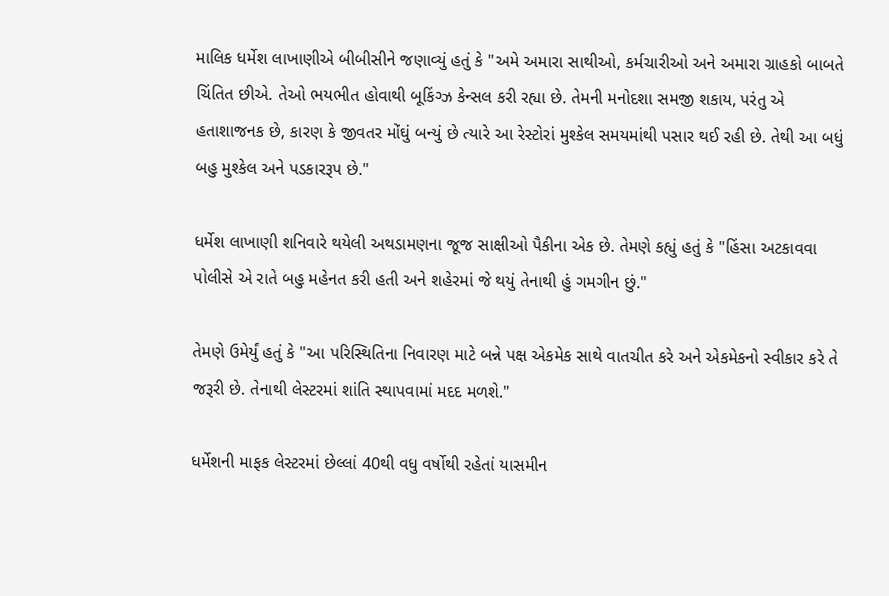માલિક ધર્મેશ લાખાણીએ બીબીસીને જણાવ્યું હતું કે "અમે અમારા સાથીઓ, કર્મચારીઓ અને અમારા ગ્રાહકો બાબતે ચિંતિત છીએ. તેઓ ભયભીત હોવાથી બૂકિંગ્ઝ કેન્સલ કરી રહ્યા છે. તેમની મનોદશા સમજી શકાય, પરંતુ એ હતાશાજનક છે, કારણ કે જીવતર મોંઘું બન્યું છે ત્યારે આ રેસ્ટોરાં મુશ્કેલ સમયમાંથી પસાર થઈ રહી છે. તેથી આ બધું બહુ મુશ્કેલ અને પડકારરૂપ છે."

ધર્મેશ લાખાણી શનિવારે થયેલી અથડામણના જૂજ સાક્ષીઓ પૈકીના એક છે. તેમણે કહ્યું હતું કે "હિંસા અટકાવવા પોલીસે એ રાતે બહુ મહેનત કરી હતી અને શહેરમાં જે થયું તેનાથી હું ગમગીન છું."

તેમણે ઉમેર્યું હતું કે "આ પરિસ્થિતિના નિવારણ માટે બન્ને પક્ષ એકમેક સાથે વાતચીત કરે અને એકમેકનો સ્વીકાર કરે તે જરૂરી છે. તેનાથી લેસ્ટરમાં શાંતિ સ્થાપવામાં મદદ મળશે."

ધર્મેશની માફક લેસ્ટરમાં છેલ્લાં 40થી વધુ વર્ષોથી રહેતાં યાસમીન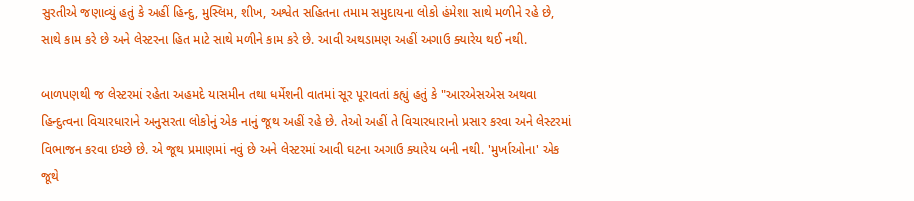સુરતીએ જણાવ્યું હતું કે અહીં હિન્દુ, મુસ્લિમ, શીખ, અશ્વેત સહિતના તમામ સમુદાયના લોકો હંમેશા સાથે મળીને રહે છે, સાથે કામ કરે છે અને લેસ્ટરના હિત માટે સાથે મળીને કામ કરે છે. આવી અથડામણ અહીં અગાઉ ક્યારેય થઈ નથી.

બાળપણથી જ લેસ્ટરમાં રહેતા અહમદે યાસમીન તથા ધર્મેશની વાતમાં સૂર પૂરાવતાં કહ્યું હતું કે "આરએસએસ અથવા હિન્દુત્વના વિચારધારાને અનુસરતા લોકોનું એક નાનું જૂથ અહીં રહે છે. તેઓ અહીં તે વિચારધારાનો પ્રસાર કરવા અને લેસ્ટરમાં વિભાજન કરવા ઇચ્છે છે. એ જૂથ પ્રમાણમાં નવું છે અને લેસ્ટરમાં આવી ઘટના અગાઉ ક્યારેય બની નથી. 'મુર્ખાઓના' એક જૂથે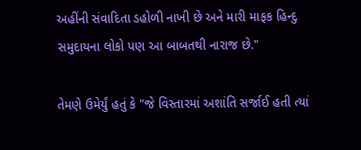અહીંની સંવાદિતા ડહોળી નાખી છે અને મારી માફક હિન્દુ સમુદાયના લોકો પણ આ બાબતથી નારાજ છે."

તેમણે ઉમેર્યું હતું કે "જે વિસ્તારમાં અશાંતિ સર્જાઈ હતી ત્યાં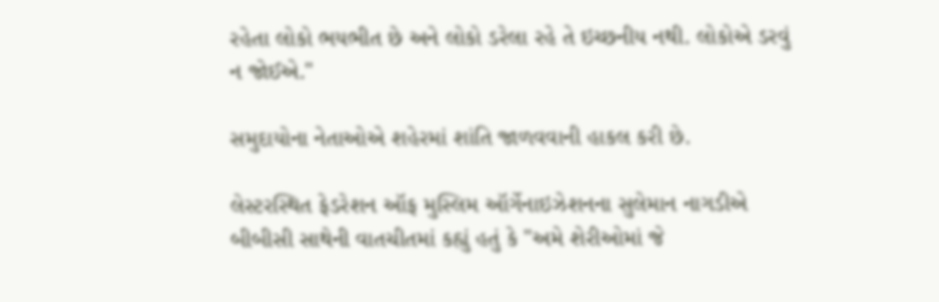રહેતા લોકો ભયભીત છે અને લોકો ડરેલા રહે તે ઇચ્છનીય નથી. લોકોએ ડરવું ન જોઈએ."

સમુદાયોના નેતાઓએ શહેરમાં શાંતિ જાળવવાની હાકલ કરી છે.

લેસ્ટરસ્થિત ફેડરેશન ઑફ મુસ્લિમ ઑર્ગેનાઇઝેશનના સુલેમાન નાગડીએ બીબીસી સાથેની વાતચીતમાં કહ્યું હતું કે "અમે શેરીઓમાં જે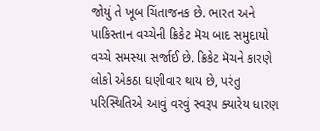જોયું તે ખૂબ ચિંતાજનક છે. ભારત અને પાકિસ્તાન વચ્ચેની ક્રિકેટ મૅચ બાદ સમુદાયો વચ્ચે સમસ્યા સર્જાઈ છે. ક્રિકેટ મૅચને કારણે લોકો એકઠા ઘણીવાર થાય છે, પરંતુ પરિસ્થિતિએ આવું વરવું સ્વરૂપ ક્યારેય ધારણ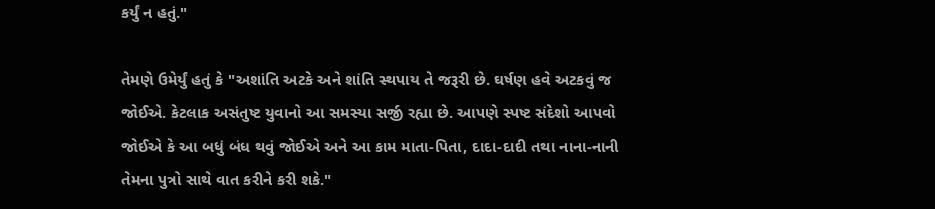કર્યું ન હતું."

તેમણે ઉમેર્યું હતું કે "અશાંતિ અટકે અને શાંતિ સ્થપાય તે જરૂરી છે. ઘર્ષણ હવે અટકવું જ જોઈએ. કેટલાક અસંતુષ્ટ યુવાનો આ સમસ્યા સર્જી રહ્યા છે. આપણે સ્પષ્ટ સંદેશો આપવો જોઈએ કે આ બધું બંધ થવું જોઈએ અને આ કામ માતા-પિતા, દાદા-દાદી તથા નાના-નાની તેમના પુત્રો સાથે વાત કરીને કરી શકે."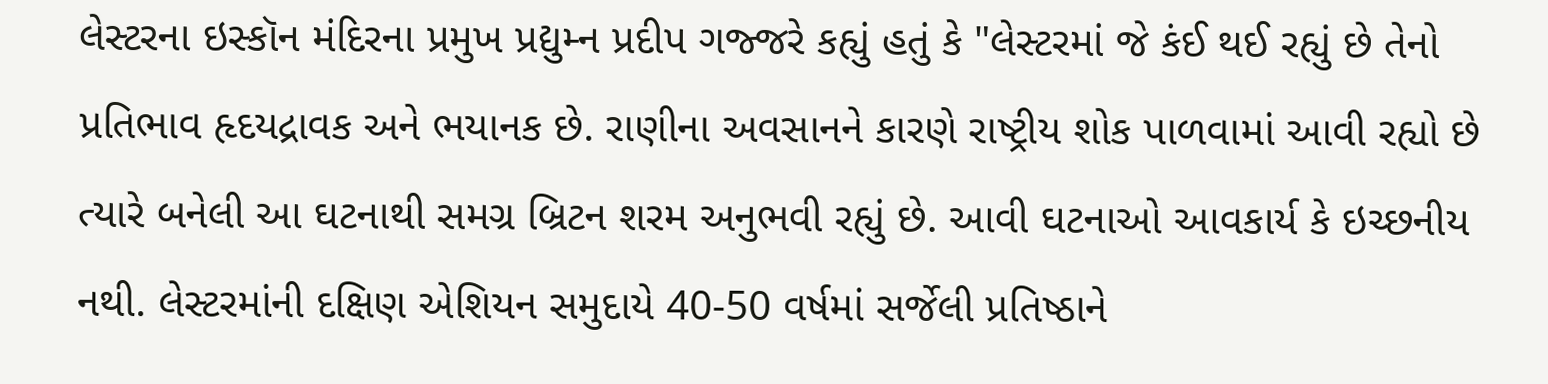લેસ્ટરના ઇસ્કૉન મંદિરના પ્રમુખ પ્રદ્યુમ્ન પ્રદીપ ગજ્જરે કહ્યું હતું કે "લેસ્ટરમાં જે કંઈ થઈ રહ્યું છે તેનો પ્રતિભાવ હૃદયદ્રાવક અને ભયાનક છે. રાણીના અવસાનને કારણે રાષ્ટ્રીય શોક પાળવામાં આવી રહ્યો છે ત્યારે બનેલી આ ઘટનાથી સમગ્ર બ્રિટન શરમ અનુભવી રહ્યું છે. આવી ઘટનાઓ આવકાર્ય કે ઇચ્છનીય નથી. લેસ્ટરમાંની દક્ષિણ એશિયન સમુદાયે 40-50 વર્ષમાં સર્જેલી પ્રતિષ્ઠાને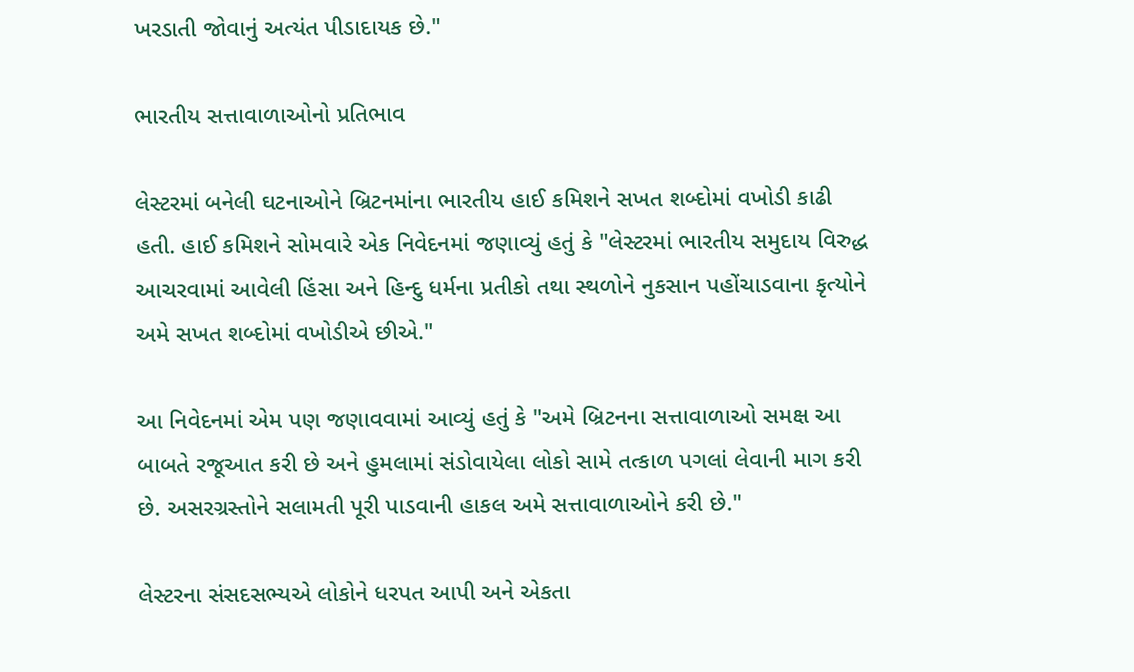ખરડાતી જોવાનું અત્યંત પીડાદાયક છે."

ભારતીય સત્તાવાળાઓનો પ્રતિભાવ

લેસ્ટરમાં બનેલી ઘટનાઓને બ્રિટનમાંના ભારતીય હાઈ કમિશને સખત શબ્દોમાં વખોડી કાઢી હતી. હાઈ કમિશને સોમવારે એક નિવેદનમાં જણાવ્યું હતું કે "લેસ્ટરમાં ભારતીય સમુદાય વિરુદ્ધ આચરવામાં આવેલી હિંસા અને હિન્દુ ધર્મના પ્રતીકો તથા સ્થળોને નુકસાન પહોંચાડવાના કૃત્યોને અમે સખત શબ્દોમાં વખોડીએ છીએ."

આ નિવેદનમાં એમ પણ જણાવવામાં આવ્યું હતું કે "અમે બ્રિટનના સત્તાવાળાઓ સમક્ષ આ બાબતે રજૂઆત કરી છે અને હુમલામાં સંડોવાયેલા લોકો સામે તત્કાળ પગલાં લેવાની માગ કરી છે. અસરગ્રસ્તોને સલામતી પૂરી પાડવાની હાકલ અમે સત્તાવાળાઓને કરી છે."

લેસ્ટરના સંસદસભ્યએ લોકોને ધરપત આપી અને એકતા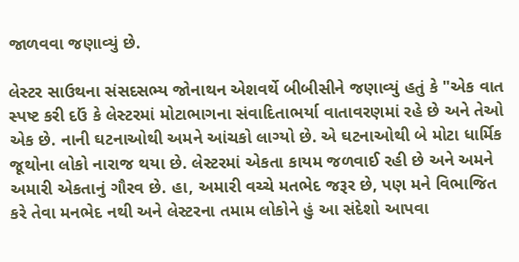જાળવવા જણાવ્યું છે.

લેસ્ટર સાઉથના સંસદસભ્ય જોનાથન એશવર્થે બીબીસીને જણાવ્યું હતું કે "એક વાત સ્પષ્ટ કરી દઉં કે લેસ્ટરમાં મોટાભાગના સંવાદિતાભર્યા વાતાવરણમાં રહે છે અને તેઓ એક છે. નાની ઘટનાઓથી અમને આંચકો લાગ્યો છે. એ ઘટનાઓથી બે મોટા ધાર્મિક જૂથોના લોકો નારાજ થયા છે. લેસ્ટરમાં એકતા કાયમ જળવાઈ રહી છે અને અમને અમારી એકતાનું ગૌરવ છે. હા, અમારી વચ્ચે મતભેદ જરૂર છે, પણ મને વિભાજિત કરે તેવા મનભેદ નથી અને લેસ્ટરના તમામ લોકોને હું આ સંદેશો આપવા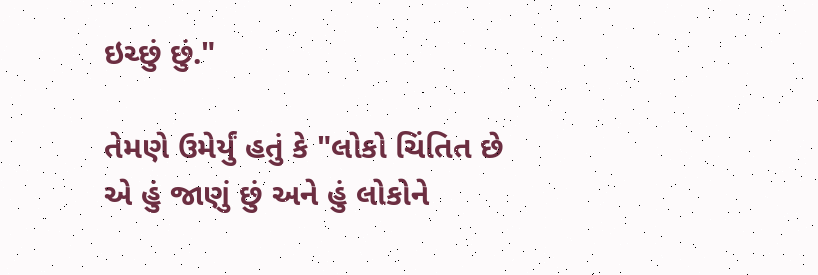ઇચ્છું છું."

તેમણે ઉમેર્યું હતું કે "લોકો ચિંતિત છે એ હું જાણું છું અને હું લોકોને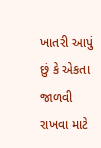ખાતરી આપું છું કે એકતા જાળવી રાખવા માટે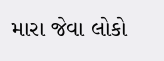મારા જેવા લોકો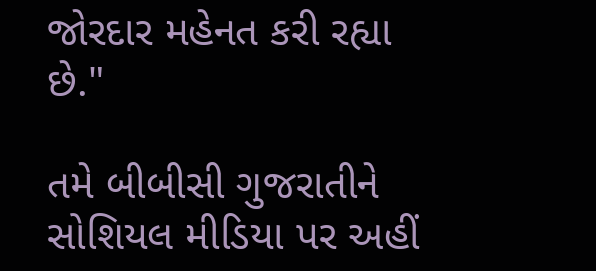જોરદાર મહેનત કરી રહ્યા છે."

તમે બીબીસી ગુજરાતીને સોશિયલ મીડિયા પર અહીં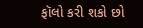ફૉલો કરી શકો છો